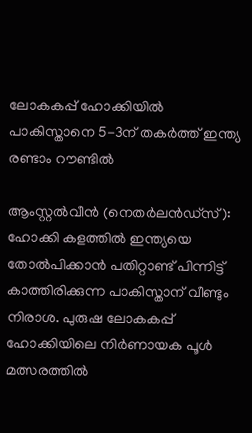ലോകകപ്പ് ഹോക്കിയിൽ പാകിസ്താനെ 5-3ന് തകർത്ത് ഇന്ത്യ രണ്ടാം റൗണ്ടിൽ

ആംസ്റ്റൽവീൻ (നെതർലൻഡ്സ്): ഹോക്കി കളത്തിൽ ഇന്ത്യയെ തോൽപിക്കാൻ പതിറ്റാണ്ട് പിന്നിട്ട് കാത്തിരിക്കുന്ന പാകിസ്താന് വീണ്ടും നിരാശ. പുരുഷ ലോകകപ്പ് ഹോക്കിയിലെ നിർണായക പൂൾ മത്സരത്തിൽ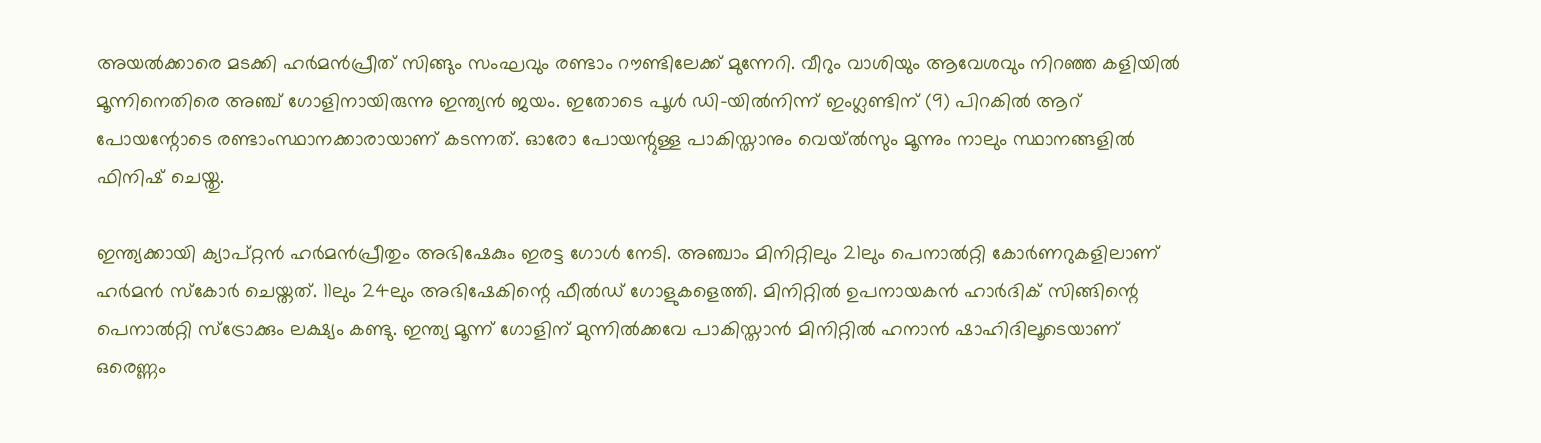അയൽക്കാരെ മടക്കി ഹർമൻപ്രീത് സിങ്ങും സംഘവും രണ്ടാം റൗണ്ടിലേക്ക് മുന്നേറി. വീറും വാശി‍യും ആവേശവും നിറഞ്ഞ കളിയിൽ മൂന്നിനെതിരെ അഞ്ച് ഗോളിനായിരുന്നു ഇന്ത്യൻ ജയം. ഇതോടെ പൂൾ ഡി-യിൽനിന്ന് ഇംഗ്ലണ്ടിന് (9) പിറകിൽ ആറ് പോയന്റോടെ രണ്ടാംസ്ഥാനക്കാരായാണ് കടന്നത്. ഓരോ പോയന്റുള്ള പാകിസ്താനും വെയ്‍ൽസും മൂന്നും നാലും സ്ഥാനങ്ങളിൽ ഫിനിഷ് ചെയ്തു.

ഇന്ത്യക്കായി ക്യാപ്റ്റൻ ഹർമൻപ്രീതും അഭിഷേകും ഇരട്ട ഗോൾ നേടി. അഞ്ചാം മിനിറ്റിലും 21ലും പെനാൽറ്റി കോർണറുകളിലാണ് ഹർമൻ സ്കോർ ചെയ്തത്. 11ലും 24ലും അഭിഷേകിന്റെ ഫീൽഡ് ഗോളുകളെത്തി. മിനിറ്റിൽ ഉപനായകൻ ഹാർദിക് സിങ്ങിന്റെ പെനാൽറ്റി സ്ട്രോക്കും ലക്ഷ്യം കണ്ടു. ഇന്ത്യ മൂന്ന് ഗോളിന് മുന്നിൽക്കവേ പാകിസ്താൻ മിനിറ്റിൽ ഹനാൻ ഷാഹിദിലൂടെയാണ് ഒരെണ്ണം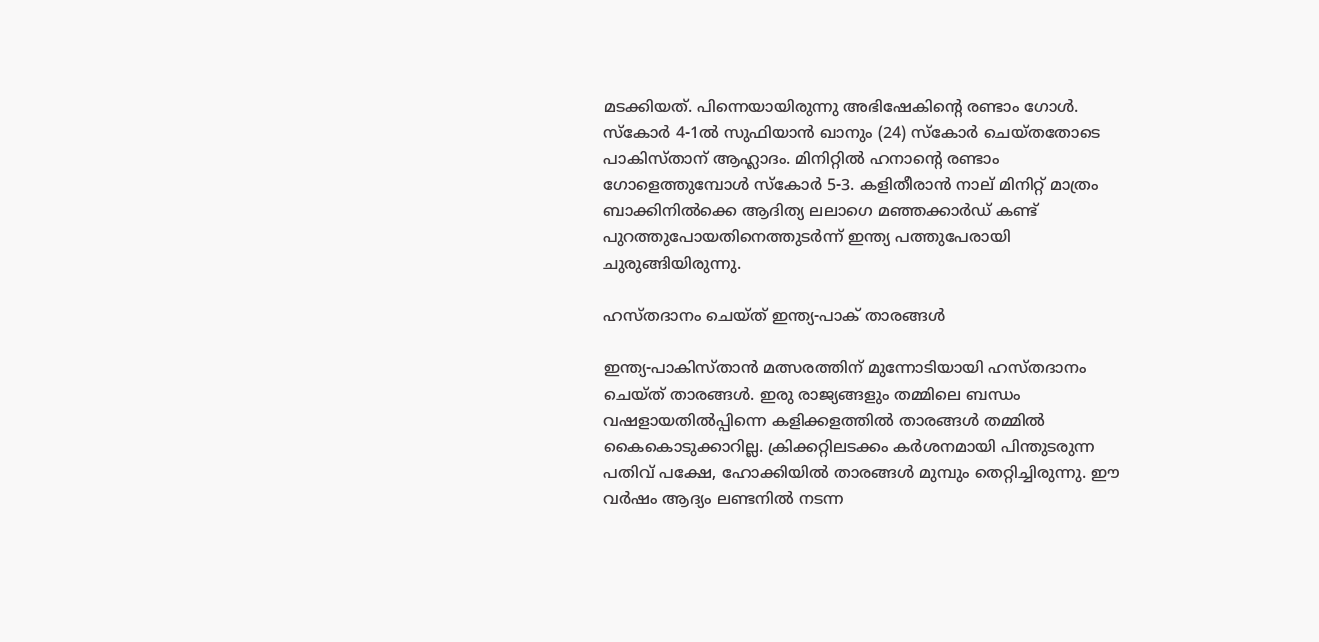മടക്കിയത്. പിന്നെയായിരുന്നു അഭിഷേകിന്റെ രണ്ടാം ഗോൾ. സ്കോർ 4-1ൽ സുഫിയാൻ ഖാനും (24) സ്കോർ ചെയ്തതോടെ പാകിസ്താന് ആഹ്ലാദം. മിനിറ്റിൽ ഹനാന്റെ രണ്ടാം ഗോളെത്തുമ്പോൾ സ്കോർ 5-3. കളിതീരാൻ നാല് മിനിറ്റ് മാത്രം ബാക്കിനിൽക്കെ ആദിത്യ ലലാഗെ മഞ്ഞക്കാർഡ് കണ്ട് പുറത്തുപോയതിനെത്തുടർന്ന് ഇന്ത്യ പത്തുപേരായി ചുരുങ്ങിയിരുന്നു.

ഹസ്തദാനം ചെയ്ത് ഇന്ത്യ-പാക് താരങ്ങൾ

ഇന്ത്യ-പാകിസ്താൻ മത്സരത്തിന് മുന്നോടിയായി ഹസ്തദാനം ചെയ്ത് താരങ്ങൾ. ഇരു രാജ്യങ്ങളും തമ്മിലെ ബന്ധം വഷളായതിൽപ്പിന്നെ കളിക്കളത്തിൽ താരങ്ങൾ തമ്മിൽ കൈകൊടുക്കാറില്ല. ക്രിക്കറ്റിലടക്കം കർശനമായി പിന്തുടരുന്ന പതിവ് പക്ഷേ, ഹോക്കിയിൽ താരങ്ങൾ മുമ്പും തെറ്റിച്ചിരുന്നു. ഈ വർഷം ആദ്യം ലണ്ടനിൽ നടന്ന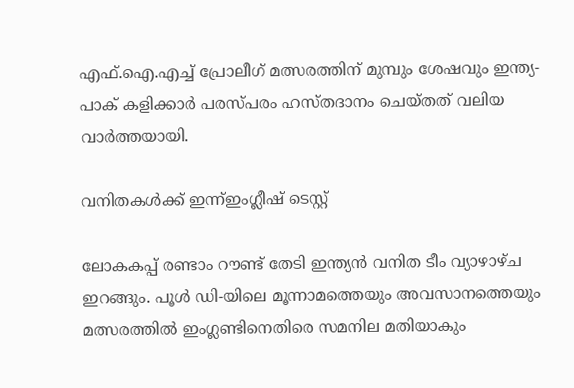എഫ്.ഐ.എച്ച് പ്രോലീഗ് മത്സരത്തിന് മുമ്പും ശേഷവും ഇന്ത്യ-പാക് കളിക്കാർ പരസ്പരം ഹസ്തദാനം ചെയ്തത് വലിയ വാർത്തയായി.

വനിതകൾക്ക് ഇന്ന്ഇംഗ്ലീഷ് ടെസ്റ്റ്

ലോകകപ്പ് രണ്ടാം റൗണ്ട് തേടി ഇന്ത്യൻ വനിത ടീം വ്യാഴാഴ്ച ഇറങ്ങും. പൂൾ ഡി-യിലെ മൂന്നാമത്തെയും അവസാനത്തെയും മത്സരത്തിൽ ഇംഗ്ലണ്ടിനെതിരെ സമനില മതിയാകും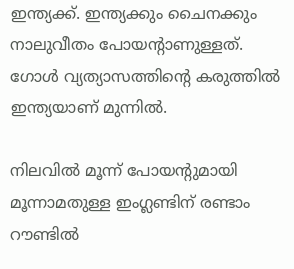ഇന്ത്യക്ക്. ഇന്ത്യക്കും ചൈനക്കും നാലുവീതം പോയന്റാണുള്ളത്. ഗോൾ വ്യത്യാസത്തിന്റെ കരുത്തിൽ ഇന്ത്യയാണ് മുന്നിൽ.

നിലവിൽ മൂന്ന് പോയന്റുമായി മൂന്നാമതുള്ള ഇംഗ്ലണ്ടിന് രണ്ടാം റൗണ്ടിൽ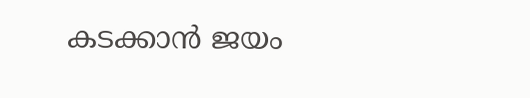കടക്കാൻ ജയം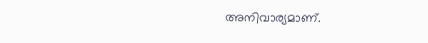അനിവാര്യമാണ്.